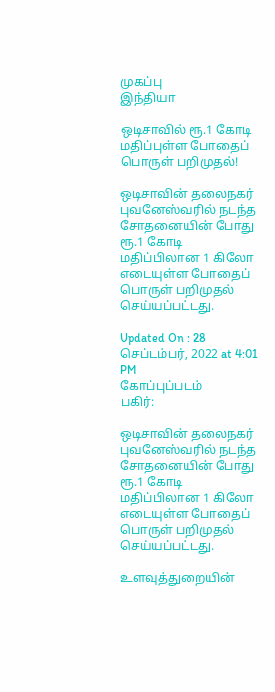முகப்பு
இந்தியா

ஒடிசாவில் ரூ.1 கோடி மதிப்புள்ள போதைப் பொருள் பறிமுதல்!

ஒடிசாவின் தலைநகர் புவனேஸ்வரில் நடந்த சோதனையின் போது ரூ.1 கோடி மதிப்பிலான 1 கிலோ எடையுள்ள போதைப் பொருள் பறிமுதல் செய்யப்பட்டது.

Updated On : 28 செப்டம்பர், 2022 at 4:01 PM
கோப்புப்படம்
பகிர்:

ஒடிசாவின் தலைநகர் புவனேஸ்வரில் நடந்த சோதனையின் போது ரூ.1 கோடி மதிப்பிலான 1 கிலோ எடையுள்ள போதைப் பொருள் பறிமுதல் செய்யப்பட்டது.

உளவுத்துறையின்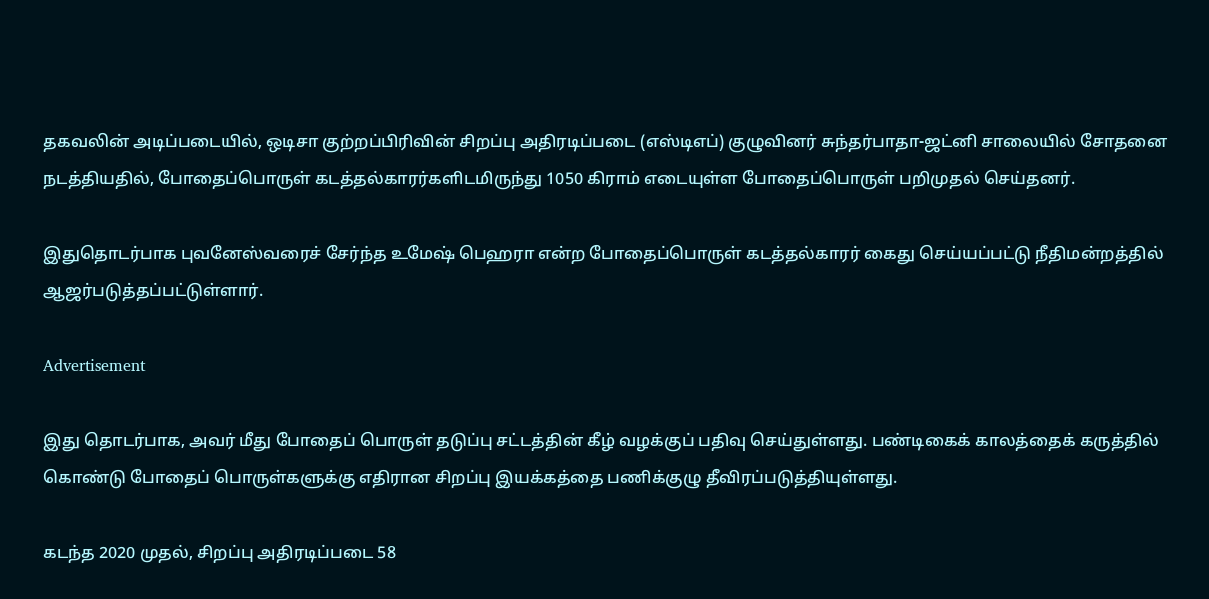தகவலின் அடிப்படையில், ஒடிசா குற்றப்பிரிவின் சிறப்பு அதிரடிப்படை (எஸ்டிஎப்) குழுவினர் சுந்தர்பாதா-ஜட்னி சாலையில் சோதனை நடத்தியதில், போதைப்பொருள் கடத்தல்காரர்களிடமிருந்து 1050 கிராம் எடையுள்ள போதைப்பொருள் பறிமுதல் செய்தனர்.

இதுதொடர்பாக புவனேஸ்வரைச் சேர்ந்த உமேஷ் பெஹரா என்ற போதைப்பொருள் கடத்தல்காரர் கைது செய்யப்பட்டு நீதிமன்றத்தில் ஆஜர்படுத்தப்பட்டுள்ளார்.

Advertisement

இது தொடர்பாக, அவர் மீது போதைப் பொருள் தடுப்பு சட்டத்தின் கீழ் வழக்குப் பதிவு செய்துள்ளது. பண்டிகைக் காலத்தைக் கருத்தில் கொண்டு போதைப் பொருள்களுக்கு எதிரான சிறப்பு இயக்கத்தை பணிக்குழு தீவிரப்படுத்தியுள்ளது.

கடந்த 2020 முதல், சிறப்பு அதிரடிப்படை 58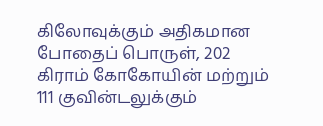கிலோவுக்கும் அதிகமான போதைப் பொருள், 202 கிராம் கோகோயின் மற்றும் 111 குவின்டலுக்கும்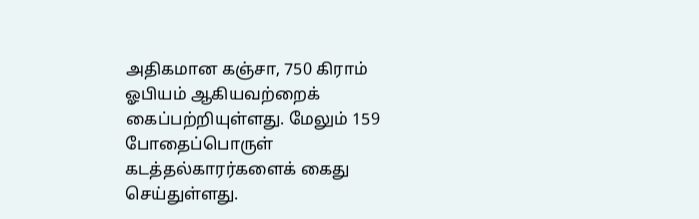அதிகமான கஞ்சா, 750 கிராம் ஓபியம் ஆகியவற்றைக் கைப்பற்றியுள்ளது. மேலும் 159 போதைப்பொருள் கடத்தல்காரர்களைக் கைது செய்துள்ளது.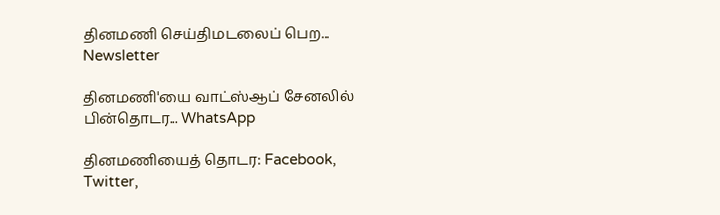தினமணி செய்திமடலைப் பெற... Newsletter

தினமணி'யை வாட்ஸ்ஆப் சேனலில் பின்தொடர... WhatsApp

தினமணியைத் தொடர: Facebook, Twitter,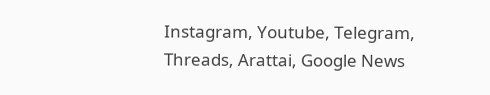Instagram, Youtube, Telegram, Threads, Arattai, Google News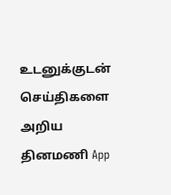உடனுக்குடன் செய்திகளை அறிய தினமணி App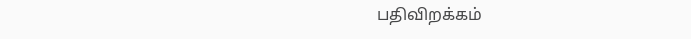பதிவிறக்கம்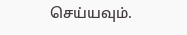செய்யவும்.